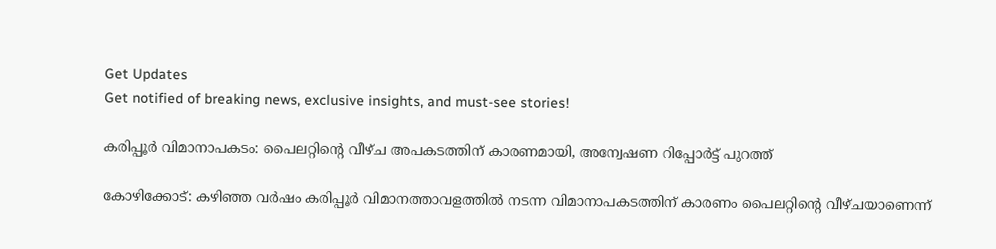Get Updates
Get notified of breaking news, exclusive insights, and must-see stories!

കരിപ്പൂര്‍ വിമാനാപകടം: പൈലറ്റിന്റെ വീഴ്ച അപകടത്തിന് കാരണമായി, അന്വേഷണ റിപ്പോര്‍ട്ട് പുറത്ത്

കോഴിക്കോട്: കഴിഞ്ഞ വര്‍ഷം കരിപ്പൂര്‍ വിമാനത്താവളത്തില്‍ നടന്ന വിമാനാപകടത്തിന് കാരണം പൈലറ്റിന്റെ വീഴ്ചയാണെന്ന്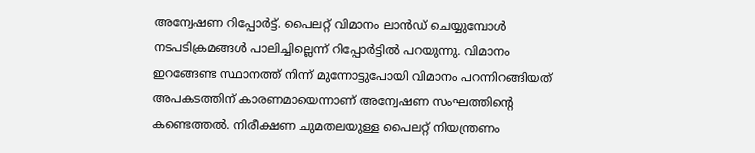അന്വേഷണ റിപ്പോര്‍ട്ട്. പൈലറ്റ് വിമാനം ലാന്‍ഡ് ചെയ്യുമ്പോള്‍ നടപടിക്രമങ്ങള്‍ പാലിച്ചില്ലെന്ന് റിപ്പോര്‍ട്ടില്‍ പറയുന്നു. വിമാനം ഇറങ്ങേണ്ട സ്ഥാനത്ത് നിന്ന് മുന്നോട്ടുപോയി വിമാനം പറന്നിറങ്ങിയത് അപകടത്തിന് കാരണമായെന്നാണ് അന്വേഷണ സംഘത്തിന്റെ കണ്ടെത്തല്‍. നിരീക്ഷണ ചുമതലയുള്ള പൈലറ്റ് നിയന്ത്രണം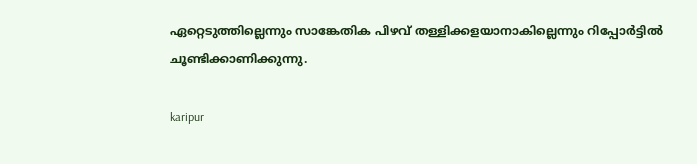ഏറ്റെടുത്തില്ലെന്നും സാങ്കേതിക പിഴവ് തള്ളിക്കളയാനാകില്ലെന്നും റിപ്പോര്‍ട്ടില്‍ ചൂണ്ടിക്കാണിക്കുന്നു.

karipur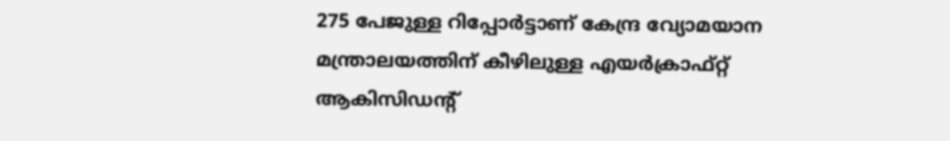275 പേജുള്ള റിപ്പോര്‍ട്ടാണ് കേന്ദ്ര വ്യോമയാന മന്ത്രാലയത്തിന് കീഴിലുള്ള എയര്‍ക്രാഫ്റ്റ് ആകിസിഡന്റ്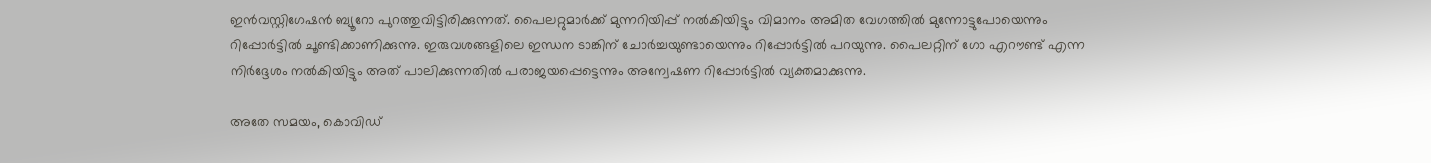ഇന്‍വസ്റ്റിഗേഷന്‍ ബ്യൂറോ പുറത്തുവിട്ടിരിക്കുന്നത്. പൈലറ്റുമാര്‍ക്ക് മുന്നറിയിപ്പ് നല്‍കിയിട്ടും വിമാനം അമിത വേഗത്തില്‍ മുന്നോട്ടുപോയെന്നും റിപ്പോര്‍ട്ടില്‍ ചൂണ്ടിക്കാണിക്കുന്നു. ഇരുവശങ്ങളിലെ ഇന്ധന ടാങ്കിന് ചോര്‍ച്ചയുണ്ടായെന്നും റിപ്പോര്‍ട്ടില്‍ പറയുന്നു. പൈലറ്റിന് ഗോ എറൗണ്ട് എന്ന നിര്‍ദ്ദേശം നല്‍കിയിട്ടും അത് പാലിക്കുന്നതില്‍ പരാജയപ്പെട്ടെന്നും അന്വേഷണ റിപ്പോര്‍ട്ടില്‍ വ്യക്തമാക്കുന്നു.

അതേ സമയം, കൊവിഡ്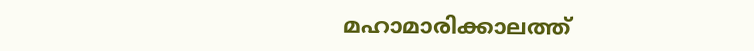മഹാമാരിക്കാലത്ത്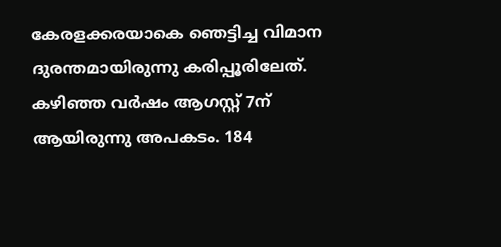കേരളക്കരയാകെ ഞെട്ടിച്ച വിമാന ദുരന്തമായിരുന്നു കരിപ്പൂരിലേത്. കഴിഞ്ഞ വര്‍ഷം ആഗസ്റ്റ് 7ന് ആയിരുന്നു അപകടം. 184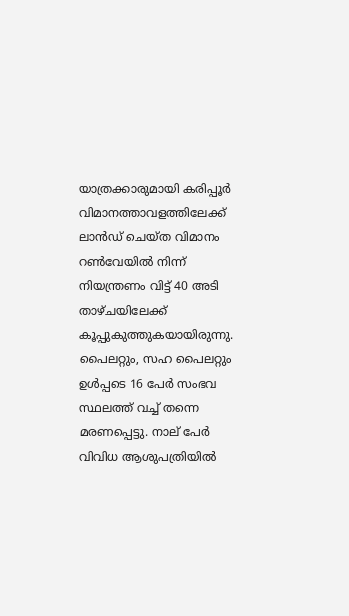യാത്രക്കാരുമായി കരിപ്പൂര്‍ വിമാനത്താവളത്തിലേക്ക് ലാന്‍ഡ് ചെയ്ത വിമാനം റണ്‍വേയില്‍ നിന്ന് നിയന്ത്രണം വിട്ട് 40 അടി താഴ്ചയിലേക്ക് കൂപ്പുകുത്തുകയായിരുന്നു. പൈലറ്റും, സഹ പൈലറ്റും ഉള്‍പ്പടെ 16 പേര്‍ സംഭവ സ്ഥലത്ത് വച്ച് തന്നെ മരണപ്പെട്ടു. നാല് പേര്‍ വിവിധ ആശുപത്രിയില്‍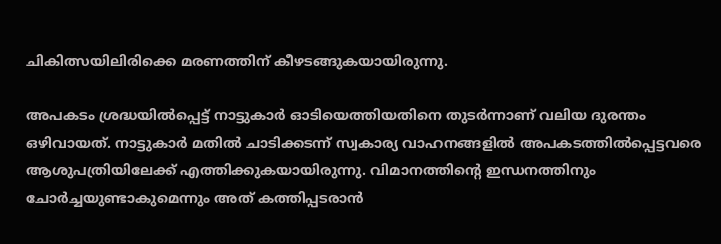ചികിത്സയിലിരിക്കെ മരണത്തിന് കീഴടങ്ങുകയായിരുന്നു.

അപകടം ശ്രദ്ധയില്‍പ്പെട്ട് നാട്ടുകാര്‍ ഓടിയെത്തിയതിനെ തുടര്‍ന്നാണ് വലിയ ദുരന്തം ഒഴിവായത്. നാട്ടുകാര്‍ മതില്‍ ചാടിക്കടന്ന് സ്വകാര്യ വാഹനങ്ങളില്‍ അപകടത്തില്‍പ്പെട്ടവരെ ആശുപത്രിയിലേക്ക് എത്തിക്കുകയായിരുന്നു. വിമാനത്തിന്റെ ഇന്ധനത്തിനും ചോര്‍ച്ചയുണ്ടാകുമെന്നും അത് കത്തിപ്പടരാന്‍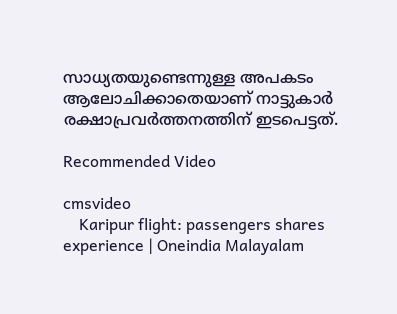സാധ്യതയുണ്ടെന്നുള്ള അപകടം ആലോചിക്കാതെയാണ് നാട്ടുകാര്‍ രക്ഷാപ്രവര്‍ത്തനത്തിന് ഇടപെട്ടത്.

Recommended Video

cmsvideo
    Karipur flight: passengers shares experience | Oneindia Malayalam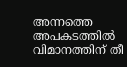അന്നത്തെ അപകടത്തില്‍ വിമാനത്തിന് തീ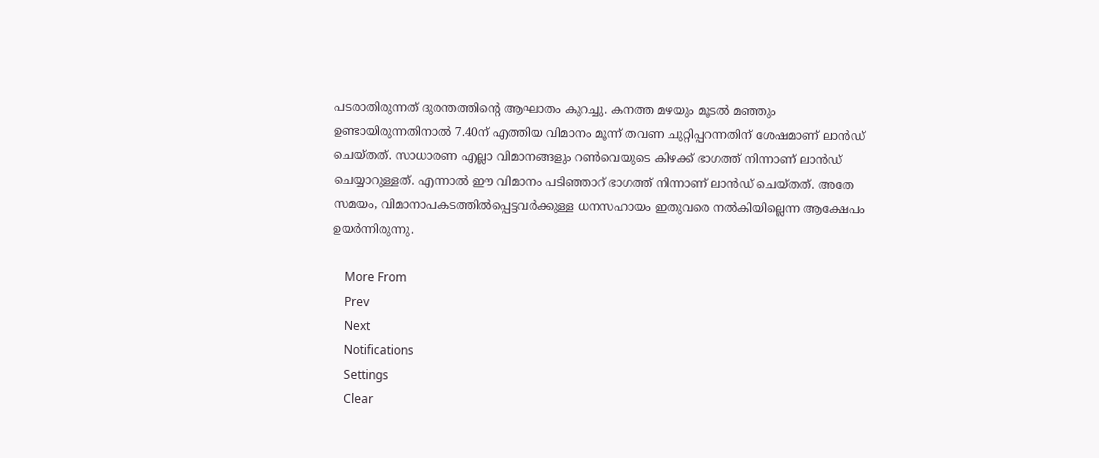പടരാതിരുന്നത് ദുരന്തത്തിന്റെ ആഘാതം കുറച്ചു. കനത്ത മഴയും മൂടല്‍ മഞ്ഞും ഉണ്ടായിരുന്നതിനാല്‍ 7.40ന് എത്തിയ വിമാനം മൂന്ന് തവണ ചുറ്റിപ്പറന്നതിന് ശേഷമാണ് ലാന്‍ഡ് ചെയ്തത്. സാധാരണ എല്ലാ വിമാനങ്ങളും റണ്‍വെയുടെ കിഴക്ക് ഭാഗത്ത് നിന്നാണ് ലാന്‍ഡ് ചെയ്യാറുള്ളത്. എന്നാല്‍ ഈ വിമാനം പടിഞ്ഞാറ് ഭാഗത്ത് നിന്നാണ് ലാന്‍ഡ് ചെയ്തത്. അതേ സമയം, വിമാനാപകടത്തില്‍പ്പെട്ടവര്‍ക്കുള്ള ധനസഹായം ഇതുവരെ നല്‍കിയില്ലെന്ന ആക്ഷേപം ഉയര്‍ന്നിരുന്നു.

    More From
    Prev
    Next
    Notifications
    Settings
    Clear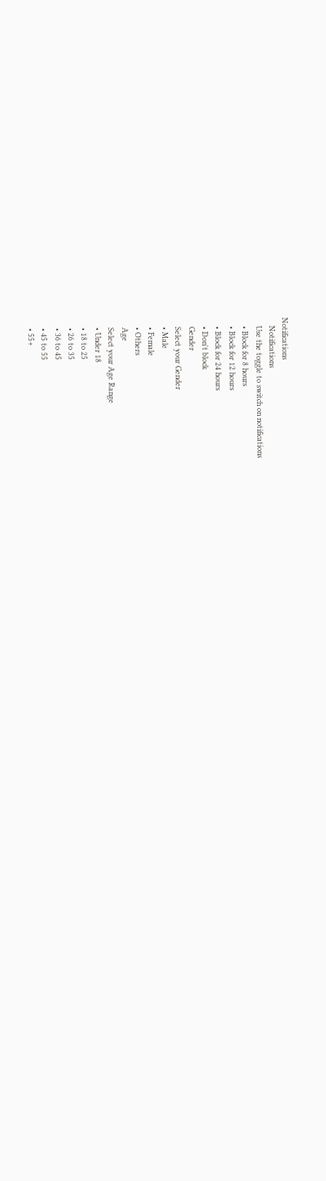Notifications
    Notifications
    Use the toggle to switch on notifications
    • Block for 8 hours
    • Block for 12 hours
    • Block for 24 hours
    • Don't block
    Gender
    Select your Gender
    • Male
    • Female
    • Others
    Age
    Select your Age Range
    • Under 18
    • 18 to 25
    • 26 to 35
    • 36 to 45
    • 45 to 55
    • 55+